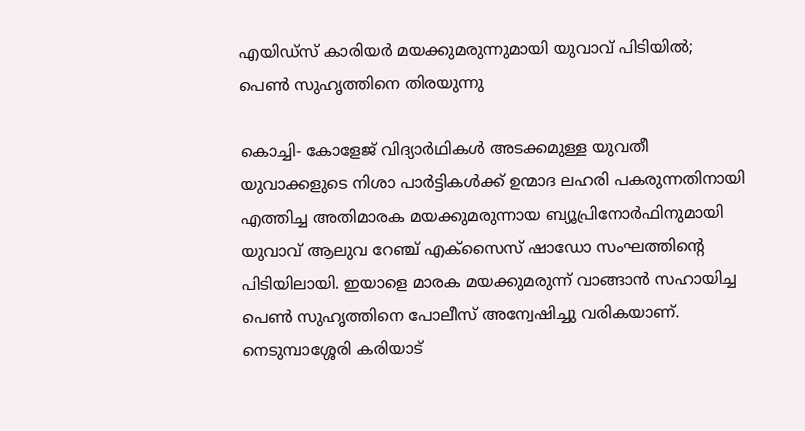എയിഡ്സ് കാരിയര്‍ മയക്കുമരുന്നുമായി യുവാവ് പിടിയില്‍; പെണ്‍ സുഹൃത്തിനെ തിരയുന്നു

കൊച്ചി- കോളേജ് വിദ്യാര്‍ഥികള്‍ അടക്കമുള്ള യുവതീ യുവാക്കളുടെ നിശാ പാര്‍ട്ടികള്‍ക്ക് ഉന്മാദ ലഹരി പകരുന്നതിനായി എത്തിച്ച അതിമാരക മയക്കുമരുന്നായ ബ്യൂപ്രിനോര്‍ഫിനുമായി യുവാവ് ആലുവ റേഞ്ച് എക്സൈസ് ഷാഡോ സംഘത്തിന്റെ പിടിയിലായി. ഇയാളെ മാരക മയക്കുമരുന്ന് വാങ്ങാന്‍ സഹായിച്ച പെണ്‍ സുഹൃത്തിനെ പോലീസ് അന്വേഷിച്ചു വരികയാണ്.
നെടുമ്പാശ്ശേരി കരിയാട്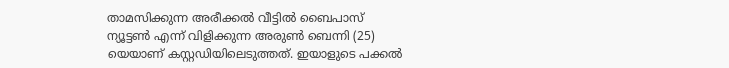താമസിക്കുന്ന അരീക്കല്‍ വീട്ടില്‍ ബൈപാസ് ന്യൂട്ടണ്‍ എന്ന് വിളിക്കുന്ന അരുണ്‍ ബെന്നി (25) യെയാണ് കസ്റ്റഡിയിലെടുത്തത്. ഇയാളുടെ പക്കല്‍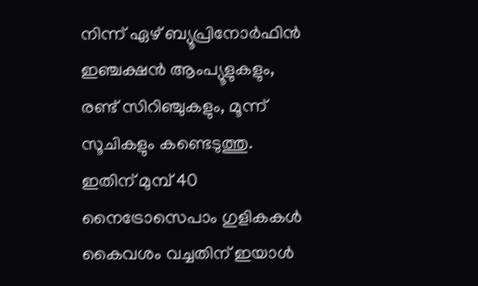നിന്ന് ഏഴ് ബ്യൂപ്രിനോര്‍ഫിന്‍ ഇഞ്ചക്ഷന്‍ ആംപ്യൂളുകളും, രണ്ട് സിറിഞ്ചുകളും, മൂന്ന് സൂചികളും കണ്ടെടുത്തു. ഇതിന് മുമ്പ് 40 നൈട്രോസെപാം ഗുളികകള്‍ കൈവശം വച്ചതിന് ഇയാള്‍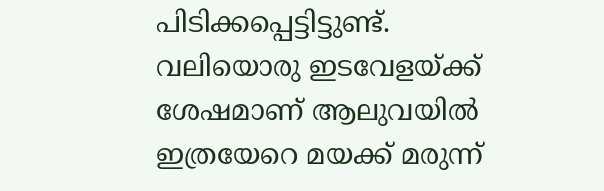പിടിക്കപ്പെട്ടിട്ടുണ്ട്. വലിയൊരു ഇടവേളയ്ക്ക് ശേഷമാണ് ആലുവയില്‍ ഇത്രയേറെ മയക്ക് മരുന്ന്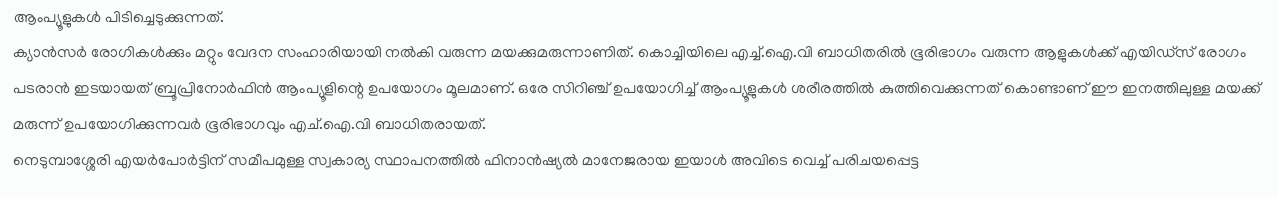ആംപ്യൂളുകള്‍ പിടിച്ചെടുക്കുന്നത്.
ക്യാന്‍സര്‍ രോഗികള്‍ക്കും മറ്റും വേദന സംഹാരിയായി നല്‍കി വരുന്ന മയക്കുമരുന്നാണിത്. കൊച്ചിയിലെ എച്ച്.ഐ.വി ബാധിതരില്‍ ഭൂരിഭാഗം വരുന്ന ആളുകള്‍ക്ക് എയിഡ്സ് രോഗം പടരാന്‍ ഇടയായത് ബ്രൂപ്രിനോര്‍ഫിന്‍ ആംപ്യൂളിന്റെ ഉപയോഗം മൂലമാണ്. ഒരേ സിറിഞ്ച് ഉപയോഗിച്ച് ആംപ്യൂളുകള്‍ ശരീരത്തില്‍ കുത്തിവെക്കുന്നത് കൊണ്ടാണ് ഈ ഇനത്തിലുള്ള മയക്ക് മരുന്ന് ഉപയോഗിക്കുന്നവര്‍ ഭൂരിഭാഗവും എച്.ഐ.വി ബാധിതരായത്.
നെടുമ്പാശ്ശേരി എയര്‍പോര്‍ട്ടിന് സമീപമുള്ള സ്വകാര്യ സ്ഥാപനത്തില്‍ ഫിനാന്‍ഷ്യല്‍ മാനേജരായ ഇയാള്‍ അവിടെ വെച്ച് പരിചയപ്പെട്ട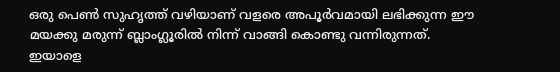ഒരു പെണ്‍ സുഹൃത്ത് വഴിയാണ് വളരെ അപൂര്‍വമായി ലഭിക്കുന്ന ഈ മയക്കു മരുന്ന് ബ്ലാംഗ്ലൂരില്‍ നിന്ന് വാങ്ങി കൊണ്ടു വന്നിരുന്നത്.
ഇയാളെ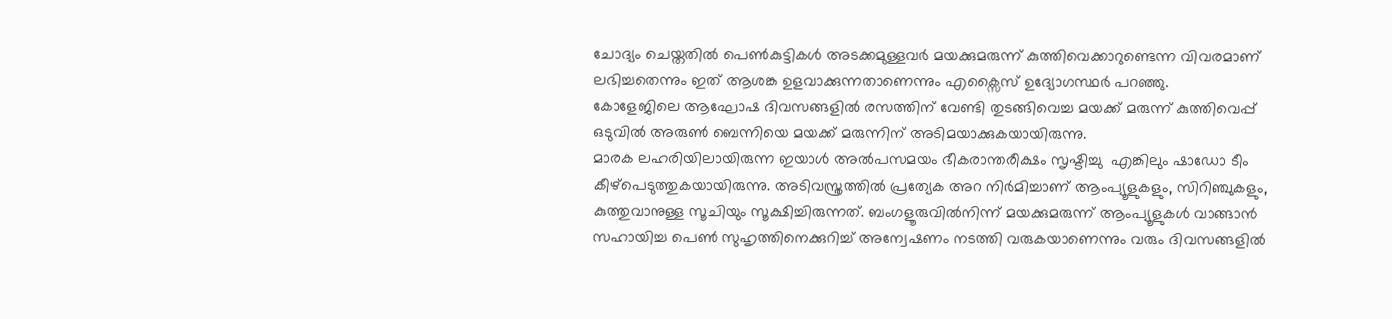ചോദ്യം ചെയ്തതില്‍ പെണ്‍കുട്ടികള്‍ അടക്കമുള്ളവര്‍ മയക്കുമരുന്ന് കുത്തിവെക്കാറുണ്ടെന്ന വിവരമാണ് ലഭിച്ചതെന്നും ഇത് ആശങ്ക ഉളവാക്കുന്നതാണെന്നും എക്സൈസ് ഉദ്യോഗസ്ഥര്‍ പറഞ്ഞു.
കോളേജിലെ ആഘോഷ ദിവസങ്ങളില്‍ രസത്തിന് വേണ്ടി തുടങ്ങിവെച്ച മയക്ക് മരുന്ന് കുത്തിവെപ്പ് ഒടുവില്‍ അരുണ്‍ ബെന്നിയെ മയക്ക് മരുന്നിന് അടിമയാക്കുകയായിരുന്നു.
മാരക ലഹരിയിലായിരുന്ന ഇയാള്‍ അല്‍പസമയം ഭീകരാന്തരീക്ഷം സൃഷ്ടിച്ചു  എങ്കിലും ഷാഡോ ടീം കീഴ്പെടുത്തുകയായിരുന്നു. അടിവസ്ത്രത്തില്‍ പ്രത്യേക അറ നിര്‍മിച്ചാണ് ആംപ്യൂളുകളും, സിറിഞ്ചുകളും, കുത്തുവാനുള്ള സൂചിയും സൂക്ഷിച്ചിരുന്നത്. ബംഗളൂരുവില്‍നിന്ന് മയക്കുമരുന്ന് ആംപ്യൂളുകള്‍ വാങ്ങാന്‍ സഹായിച്ച പെണ്‍ സുഹൃത്തിനെക്കുറിച്ച് അന്വേഷണം നടത്തി വരുകയാണെന്നും വരും ദിവസങ്ങളില്‍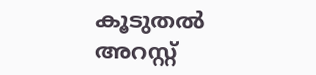കൂടുതല്‍ അറസ്റ്റ്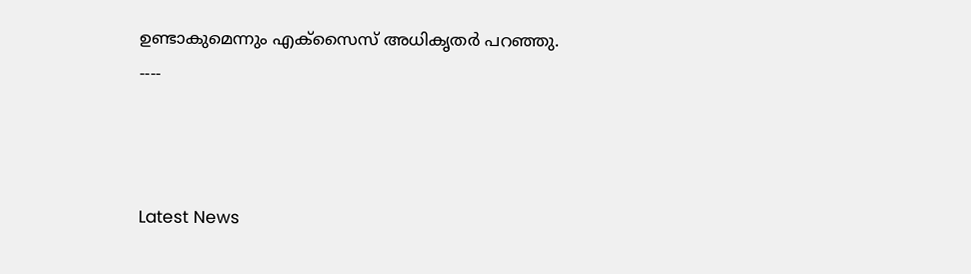ഉണ്ടാകുമെന്നും എക്സൈസ് അധികൃതര്‍ പറഞ്ഞു.
----



Latest News